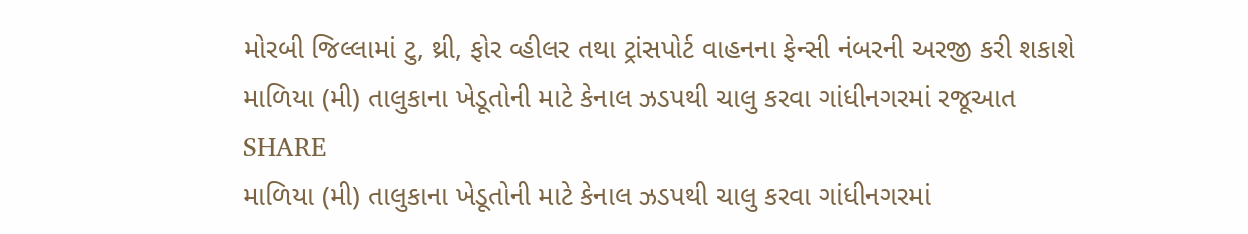મોરબી જિલ્લામાં ટુ, થ્રી, ફોર વ્હીલર તથા ટ્રાંસપોર્ટ વાહનના ફેન્સી નંબરની અરજી કરી શકાશે
માળિયા (મી) તાલુકાના ખેડૂતોની માટે કેનાલ ઝડપથી ચાલુ કરવા ગાંધીનગરમાં રજૂઆત
SHARE
માળિયા (મી) તાલુકાના ખેડૂતોની માટે કેનાલ ઝડપથી ચાલુ કરવા ગાંધીનગરમાં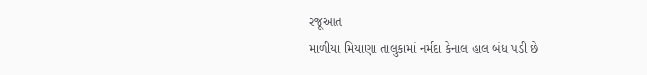રજૂઆત
માળીયા મિયાણા તાલુકામાં નર્મદા કેનાલ હાલ બંધ પડી છે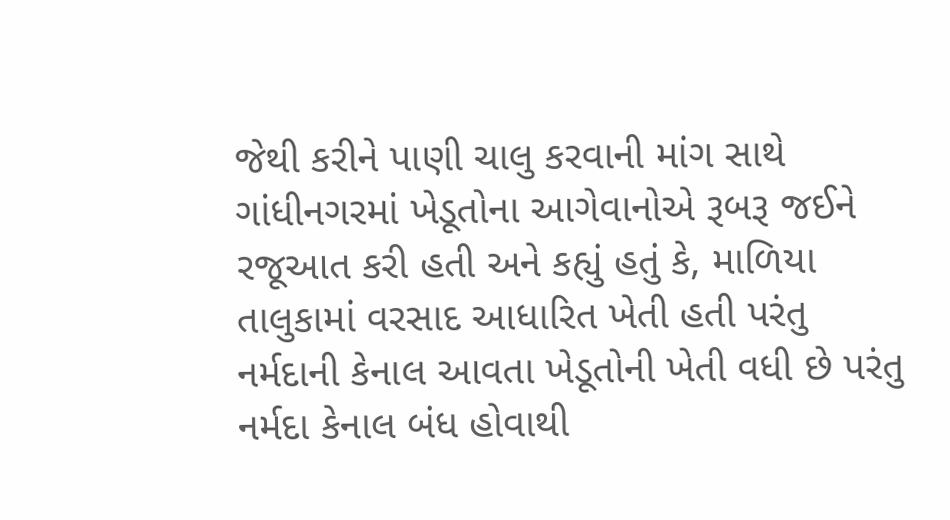જેથી કરીને પાણી ચાલુ કરવાની માંગ સાથે ગાંધીનગરમાં ખેડૂતોના આગેવાનોએ રૂબરૂ જઈને રજૂઆત કરી હતી અને કહ્યું હતું કે, માળિયા તાલુકામાં વરસાદ આધારિત ખેતી હતી પરંતુ નર્મદાની કેનાલ આવતા ખેડૂતોની ખેતી વધી છે પરંતુ નર્મદા કેનાલ બંધ હોવાથી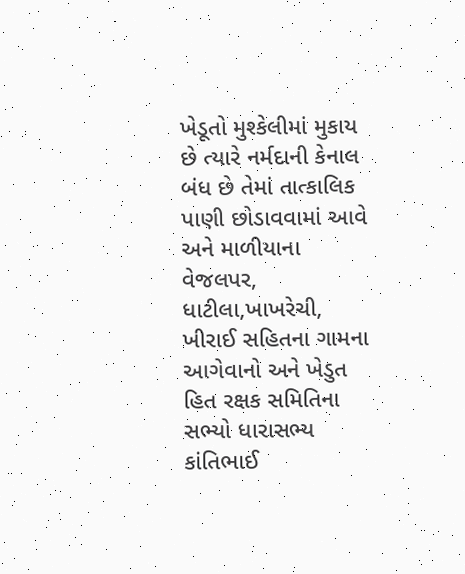ખેડૂતો મુશ્કેલીમાં મુકાય છે ત્યારે નર્મદાની કેનાલ બંધ છે તેમાં તાત્કાલિક પાણી છોડાવવામાં આવે અને માળીયાના વેજલપર, ધાટીલા,ખાખરેચી, ખીરાઈ સહિતના ગામના આગેવાનો અને ખેડુત હિત રક્ષક સમિતિના સભ્યો ધારાસભ્ય કાંતિભાઈ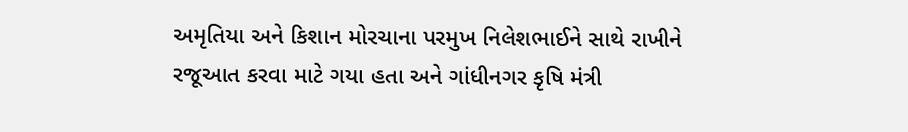અમૃતિયા અને કિશાન મોરચાના પરમુખ નિલેશભાઈને સાથે રાખીને રજૂઆત કરવા માટે ગયા હતા અને ગાંધીનગર કૃષિ મંત્રી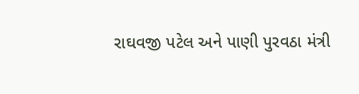રાઘવજી પટેલ અને પાણી પુરવઠા મંત્રી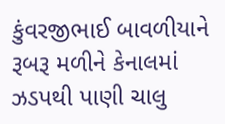કુંવરજીભાઈ બાવળીયાને રૂબરૂ મળીને કેનાલમાં ઝડપથી પાણી ચાલુ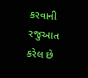કરવાની રજુઆત કરેલ છે